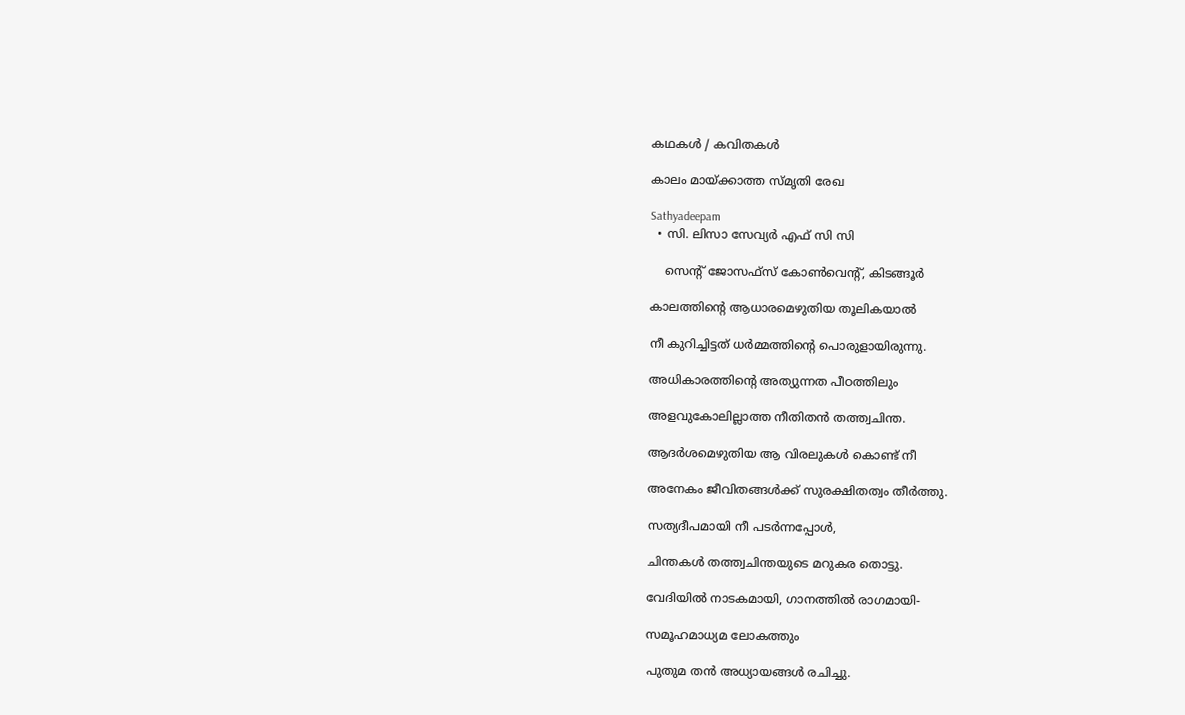കഥകള്‍ / കവിതകള്‍

കാലം മായ്ക്കാത്ത സ്മൃതി രേഖ

Sathyadeepam
  • സി. ലിസാ സേവ്യർ എഫ് സി സി

    സെന്റ് ജോസഫ്സ് കോൺവെന്റ്, കിടങ്ങൂർ

കാലത്തിന്റെ ആധാരമെഴുതിയ തൂലികയാൽ

നീ കുറിച്ചിട്ടത് ധർമ്മത്തിന്റെ പൊരുളായിരുന്നു.

അധികാരത്തിന്റെ അത്യുന്നത പീഠത്തിലും

അളവുകോലില്ലാത്ത നീതിതൻ തത്ത്വചിന്ത.

ആദർശമെഴുതിയ ആ വിരലുകൾ കൊണ്ട് നീ

അനേകം ജീവിതങ്ങൾക്ക് സുരക്ഷിതത്വം തീർത്തു.

സത്യദീപമായി നീ പടർന്നപ്പോൾ,

ചിന്തകൾ തത്ത്വചിന്തയുടെ മറുകര തൊട്ടു.

വേദിയിൽ നാടകമായി, ഗാനത്തിൽ രാഗമായി-

സമൂഹമാധ്യമ ലോകത്തും

പുതുമ തൻ അധ്യായങ്ങൾ രചിച്ചു.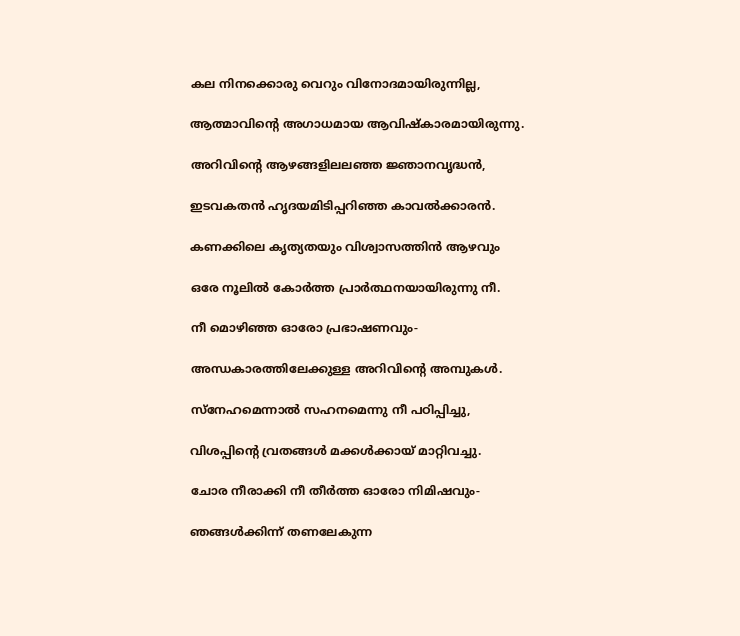കല നിനക്കൊരു വെറും വിനോദമായിരുന്നില്ല,

ആത്മാവിന്റെ അഗാധമായ ആവിഷ്കാരമായിരുന്നു.

അറിവിന്റെ ആഴങ്ങളിലലഞ്ഞ ജ്ഞാനവൃദ്ധൻ,

ഇടവകതൻ ഹൃദയമിടിപ്പറിഞ്ഞ കാവൽക്കാരൻ.

കണക്കിലെ കൃത്യതയും വിശ്വാസത്തിൻ ആഴവും

ഒരേ നൂലിൽ കോർത്ത പ്രാർത്ഥനയായിരുന്നു നീ.

നീ മൊഴിഞ്ഞ ഓരോ പ്രഭാഷണവും-

അന്ധകാരത്തിലേക്കുള്ള അറിവിന്റെ അമ്പുകൾ.

സ്നേഹമെന്നാൽ സഹനമെന്നു നീ പഠിപ്പിച്ചു,

വിശപ്പിന്റെ വ്രതങ്ങൾ മക്കൾക്കായ് മാറ്റിവച്ചു.

ചോര നീരാക്കി നീ തീർത്ത ഓരോ നിമിഷവും-

ഞങ്ങൾക്കിന്ന് തണലേകുന്ന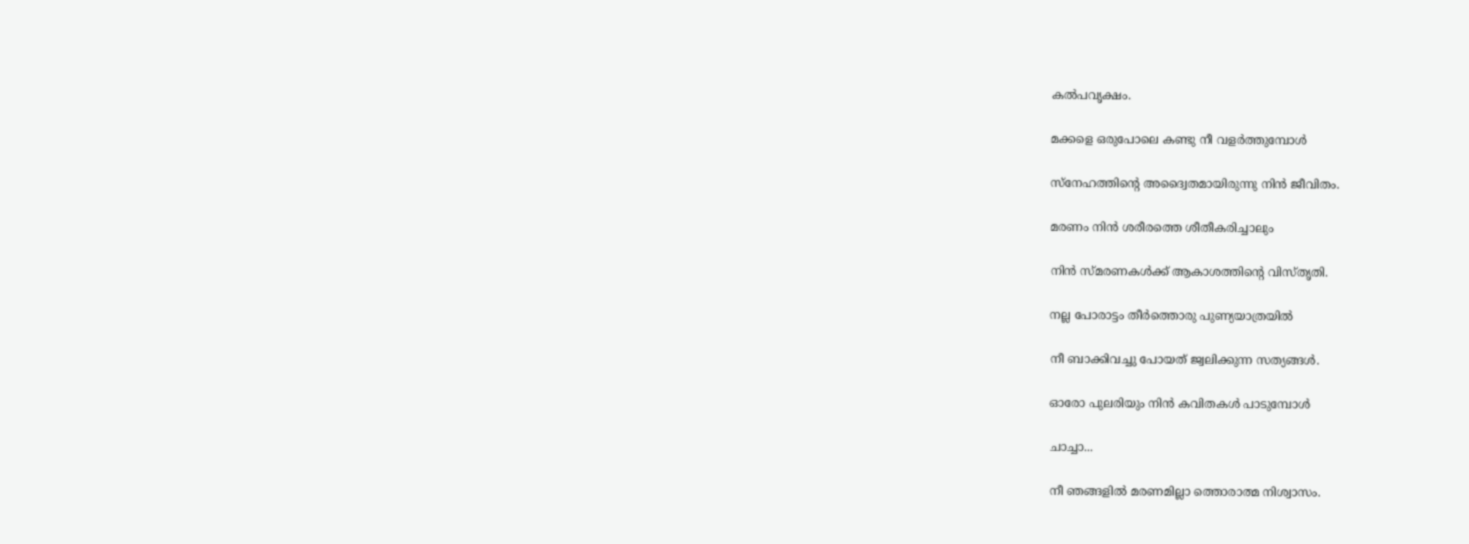കൽപവൃക്ഷം.

മക്കളെ ഒരുപോലെ കണ്ടു നീ വളർത്തുമ്പോൾ

സ്നേഹത്തിന്റെ അദ്വൈതമായിരുന്നു നിൻ ജീവിതം.

മരണം നിൻ ശരീരത്തെ ശീതീകരിച്ചാലും

നിൻ സ്മരണകൾക്ക് ആകാശത്തിന്റെ വിസ്തൃതി.

നല്ല പോരാട്ടം തീർത്തൊരു പുണ്യയാത്രയിൽ

നീ ബാക്കിവച്ചു പോയത് ജ്വലിക്കുന്ന സത്യങ്ങൾ.

ഓരോ പുലരിയും നിൻ കവിതകൾ പാടുമ്പോൾ

ചാച്ചാ...

നീ ഞങ്ങളിൽ മരണമില്ലാ ത്തൊരാത്മ നിശ്വാസം.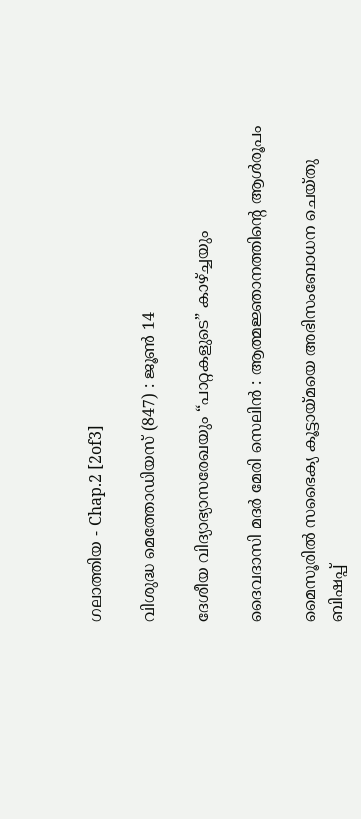ഗലാത്തിയ - Chap.2 [2of3]

വിശുദ്ധ മെത്തോഡിയസ് (847) : ജൂണ്‍ 14

ദേശീയ വിദ്യാഭ്യാസരേഖയും “പാറ്റകളുടെ” കാഴ്ച്ചയും

ദൈവദാസി മദർ മേരി സെലിൻ : ആത്മജ്ഞാനത്തിന്റെ ആൾരൂപം

മൈസൂരിൽ സഭൈക്യ കൂട്ടായ്മയെ അഭിസംബോധന ചെയ്തു ബിഷപ്പ്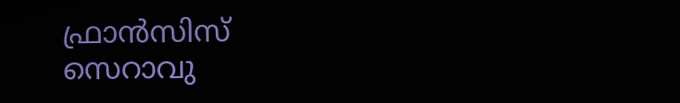ഫ്രാൻസിസ് സെറാവു